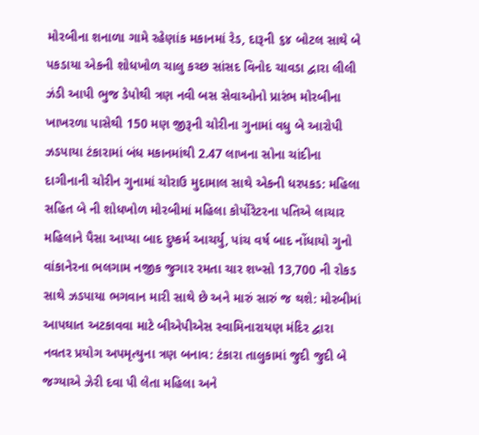મોરબીના શનાળા ગામે રહેણાંક મકાનમાં રેડ, દારૂની ૬૪ બોટલ સાથે બે પકડાયા એકની શોધખોળ ચાલુ કચ્છ સાંસદ વિનોદ ચાવડા દ્વારા લીલી ઝંડી આપી ભુજ ડેપોથી ત્રણ નવી બસ સેવાઓનો પ્રારંભ મોરબીના ખાખરળા પાસેથી 150 મણ જીરૂની ચોરીના ગુનામાં વધુ બે આરોપી ઝડપાયા ટંકારામાં બંધ મકાનમાંથી 2.47 લાખના સોના ચાંદીના દાગીનાની ચોરીન ગુનામાં ચોરાઉ મુદામાલ સાથે એકની ધરપકડ: મહિલા સહિત બે ની શોધખોળ મોરબીમાં મહિલા કોર્પોરેટરના પતિએ લાચાર મહિલાને પૈસા આપ્યા બાદ દુષ્કર્મ આચર્યુ, પાંચ વર્ષ બાદ નોંધાયો ગુનો વાંકાનેરના ભલગામ નજીક જુગાર રમતા ચાર શખ્સો 13,700 ની રોકડ સાથે ઝડપાયા ભગવાન મારી સાથે છે અને મારું સારું જ થશે: મોરબીમાં આપઘાત અટકાવવા માટે બીએપીએસ સ્વામિનારાયણ મંદિર દ્વારા નવતર પ્રયોગ અપમૃત્યુના ત્રણ બનાવ: ટંકારા તાલુકામાં જુદી જુદી બે જગ્યાએ ઝેરી દવા પી લેતા મહિલા અને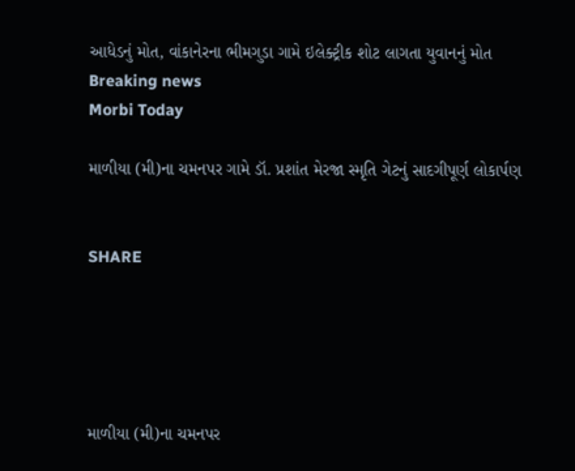આધેડનું મોત, વાંકાનેરના ભીમગુડા ગામે ઇલેક્ટ્રીક શોટ લાગતા યુવાનનું મોત
Breaking news
Morbi Today

માળીયા (મી)ના ચમનપર ગામે ડૉ. પ્રશાંત મેરજા સ્મૃતિ ગેટનું સાદગીપૂર્ણ લોકાર્પણ


SHARE





માળીયા (મી)ના ચમનપર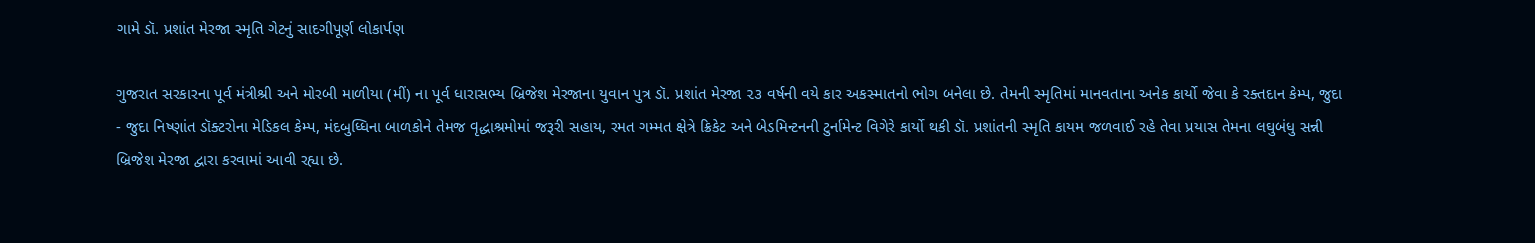ગામે ડૉ. પ્રશાંત મેરજા સ્મૃતિ ગેટનું સાદગીપૂર્ણ લોકાર્પણ

ગુજરાત સરકારના પૂર્વ મંત્રીશ્રી અને મોરબી માળીયા (મીં) ના પૂર્વ ધારાસભ્ય બ્રિજેશ મેરજાના યુવાન પુત્ર ડૉ. પ્રશાંત મેરજા ૨૩ વર્ષની વયે કાર અકસ્માતનો ભોગ બનેલા છે. તેમની સ્મૃતિમાં માનવતાના અનેક કાર્યો જેવા કે રક્તદાન કેમ્પ, જુદા - જુદા નિષ્ણાંત ડૉક્ટરોના મેડિકલ કેમ્પ, મંદબુધ્ધિના બાળકોને તેમજ વૃદ્ધાશ્રમોમાં જરૂરી સહાય, રમત ગમ્મત ક્ષેત્રે ક્રિકેટ અને બેડમિન્ટનની ટુર્નામેન્ટ વિગેરે કાર્યો થકી ડૉ. પ્રશાંતની સ્મૃતિ કાયમ જળવાઈ રહે તેવા પ્રયાસ તેમના લઘુબંધુ સન્ની બ્રિજેશ મેરજા દ્વારા કરવામાં આવી રહ્યા છે.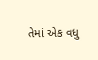તેમાં એક વધુ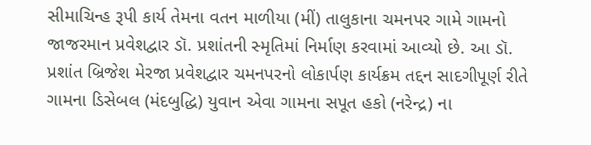સીમાચિન્હ રૂપી કાર્ય તેમના વતન માળીયા (મીં) તાલુકાના ચમનપર ગામે ગામનો જાજરમાન પ્રવેશદ્વાર ડૉ. પ્રશાંતની સ્મૃતિમાં નિર્માણ કરવામાં આવ્યો છે. આ ડૉ. પ્રશાંત બ્રિજેશ મેરજા પ્રવેશદ્વાર ચમનપરનો લોકાર્પણ કાર્યક્રમ તદ્દન સાદગીપૂર્ણ રીતે ગામના ડિસેબલ (મંદબુદ્ધિ) યુવાન એવા ગામના સપૂત હકો (નરેન્દ્ર) ના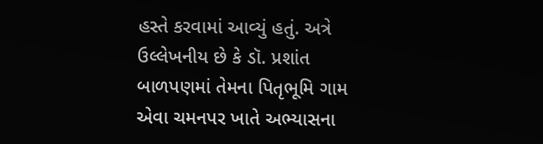હસ્તે કરવામાં આવ્યું હતું. અત્રે ઉલ્લેખનીય છે કે ડૉ. પ્રશાંત બાળપણમાં તેમના પિતૃભૂમિ ગામ એવા ચમનપર ખાતે અભ્યાસના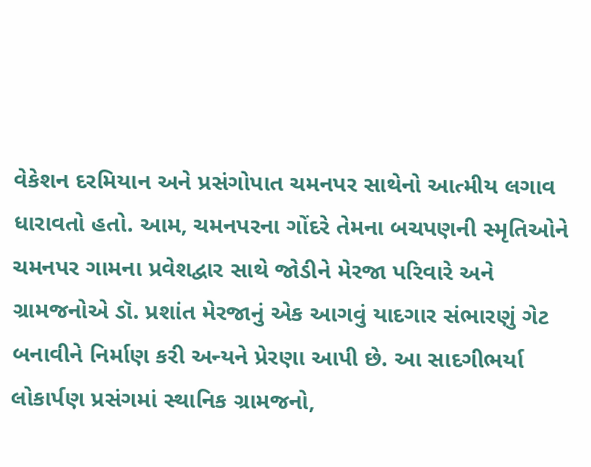વેકેશન દરમિયાન અને પ્રસંગોપાત ચમનપર સાથેનો આત્મીય લગાવ ધારાવતો હતો. આમ, ચમનપરના ગોંદરે તેમના બચપણની સ્મૃતિઓને ચમનપર ગામના પ્રવેશદ્વાર સાથે જોડીને મેરજા પરિવારે અને ગ્રામજનોએ ડૉ. પ્રશાંત મેરજાનું એક આગવું યાદગાર સંભારણું ગેટ બનાવીને નિર્માણ કરી અન્યને પ્રેરણા આપી છે. આ સાદગીભર્યા લોકાર્પણ પ્રસંગમાં સ્થાનિક ગ્રામજનો,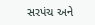સરપંચ અને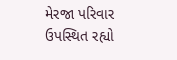મેરજા પરિવાર ઉપસ્થિત રહ્યો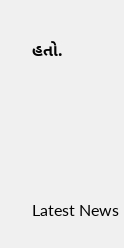હતો.




Latest News